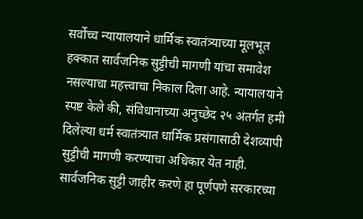सर्वोच्च न्यायालयाने धार्मिक स्वातंत्र्याच्या मूलभूत हक्कात सार्वजनिक सुट्टीची मागणी यांचा समावेश नसल्याचा महत्त्वाचा निकाल दिला आहे. न्यायालयाने स्पष्ट केले की, संविधानाच्या अनुच्छेद २५ अंतर्गत हमी दिलेल्या धर्म स्वातंत्र्यात धार्मिक प्रसंगासाठी देशव्यापी सुट्टीची मागणी करण्याचा अधिकार येत नाही. सार्वजनिक सुट्टी जाहीर करणे हा पूर्णपणे सरकारच्या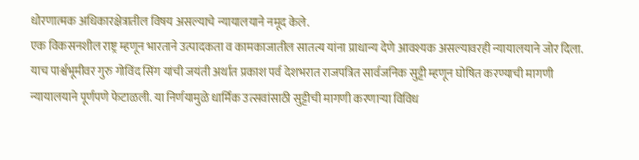धोरणात्मक अधिकारक्षेत्रातील विषय असल्याचे न्यायालयाने नमूद केले.
एक विकसनशील राष्ट्र म्हणून भारताने उत्पादकता व कामकाजातील सातत्य यांना प्राधान्य देणे आवश्यक असल्यावरही न्यायालयाने जोर दिला. याच पार्श्वभूमीवर गुरु गोविंद सिंग यांची जयंती अर्थात प्रकाश पर्व देशभरात राजपत्रित सार्वजनिक सुट्टी म्हणून घोषित करण्याची मागणी न्यायालयाने पूर्णपणे फेटाळली. या निर्णयामुळे धार्मिक उत्सवांसाठी सुट्टीची मागणी करणाऱ्या विविध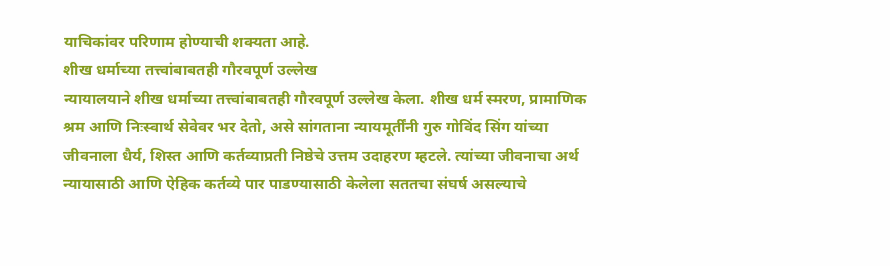याचिकांवर परिणाम होण्याची शक्यता आहे.
शीख धर्माच्या तत्त्वांबाबतही गौरवपूर्ण उल्लेख
न्यायालयाने शीख धर्माच्या तत्त्वांबाबतही गौरवपूर्ण उल्लेख केला. शीख धर्म स्मरण, प्रामाणिक श्रम आणि निःस्वार्थ सेवेवर भर देतो, असे सांगताना न्यायमूर्तींनी गुरु गोविंद सिंग यांच्या जीवनाला धैर्य, शिस्त आणि कर्तव्याप्रती निष्ठेचे उत्तम उदाहरण म्हटले. त्यांच्या जीवनाचा अर्थ न्यायासाठी आणि ऐहिक कर्तव्ये पार पाडण्यासाठी केलेला सततचा संघर्ष असल्याचे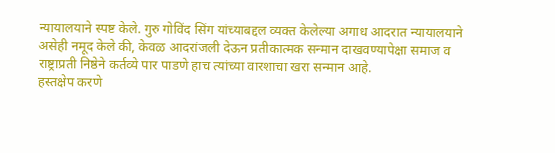न्यायालयाने स्पष्ट केले. गुरु गोविंद सिंग यांच्याबद्दल व्यक्त केलेल्या अगाध आदरात न्यायालयाने असेही नमूद केले की, केवळ आदरांजली देऊन प्रतीकात्मक सन्मान दाखवण्यापेक्षा समाज व राष्ट्राप्रती निष्ठेने कर्तव्ये पार पाडणे हाच त्यांच्या वारशाचा खरा सन्मान आहे.
हस्तक्षेप करणे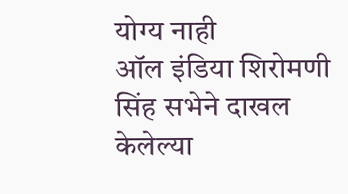योग्य नाही
ऑल इंडिया शिरोमणी सिंह सभेने दाखल केलेल्या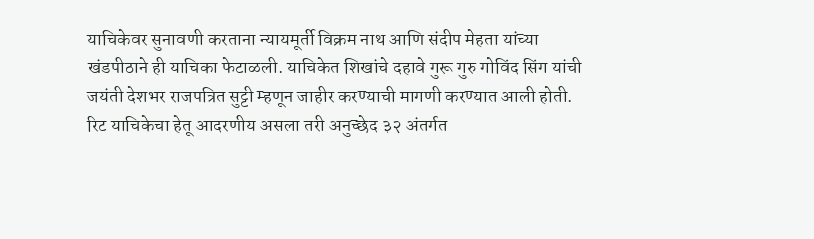याचिकेवर सुनावणी करताना न्यायमूर्ती विक्रम नाथ आणि संदीप मेहता यांच्या खंडपीठाने ही याचिका फेटाळली. याचिकेत शिखांचे दहावे गुरू गुरु गोविंद सिंग यांची जयंती देशभर राजपत्रित सुट्टी म्हणून जाहीर करण्याची मागणी करण्यात आली होती. रिट याचिकेचा हेतू आदरणीय असला तरी अनुच्छेद ३२ अंतर्गत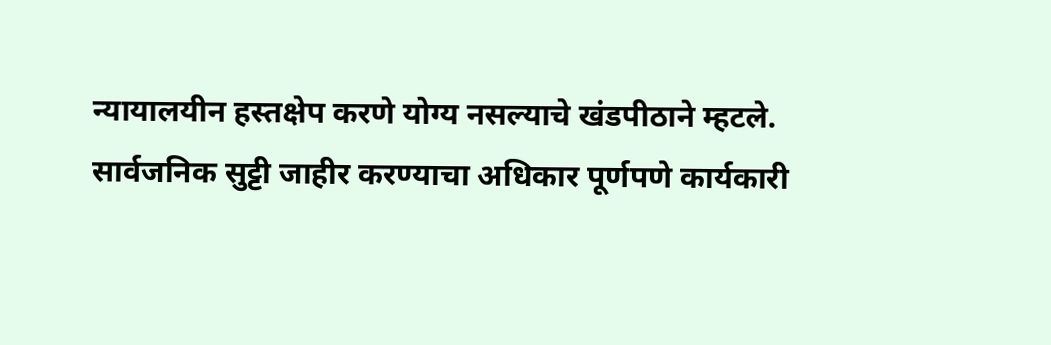न्यायालयीन हस्तक्षेप करणे योग्य नसल्याचे खंडपीठाने म्हटले.
सार्वजनिक सुट्टी जाहीर करण्याचा अधिकार पूर्णपणे कार्यकारी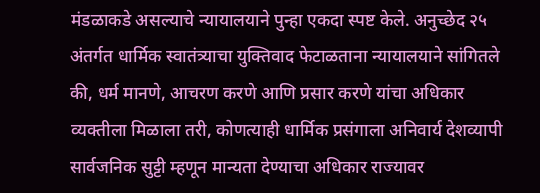मंडळाकडे असल्याचे न्यायालयाने पुन्हा एकदा स्पष्ट केले. अनुच्छेद २५ अंतर्गत धार्मिक स्वातंत्र्याचा युक्तिवाद फेटाळताना न्यायालयाने सांगितले की, धर्म मानणे, आचरण करणे आणि प्रसार करणे यांचा अधिकार व्यक्तीला मिळाला तरी, कोणत्याही धार्मिक प्रसंगाला अनिवार्य देशव्यापी सार्वजनिक सुट्टी म्हणून मान्यता देण्याचा अधिकार राज्यावर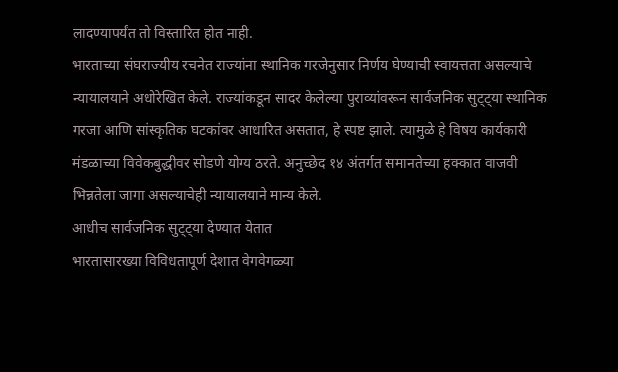लादण्यापर्यंत तो विस्तारित होत नाही.
भारताच्या संघराज्यीय रचनेत राज्यांना स्थानिक गरजेनुसार निर्णय घेण्याची स्वायत्तता असल्याचे न्यायालयाने अधोरेखित केले. राज्यांकडून सादर केलेल्या पुराव्यांवरून सार्वजनिक सुट्ट्या स्थानिक गरजा आणि सांस्कृतिक घटकांवर आधारित असतात, हे स्पष्ट झाले. त्यामुळे हे विषय कार्यकारी मंडळाच्या विवेकबुद्धीवर सोडणे योग्य ठरते. अनुच्छेद १४ अंतर्गत समानतेच्या हक्कात वाजवी भिन्नतेला जागा असल्याचेही न्यायालयाने मान्य केले.
आधीच सार्वजनिक सुट्ट्या देण्यात येतात
भारतासारख्या विविधतापूर्ण देशात वेगवेगळ्या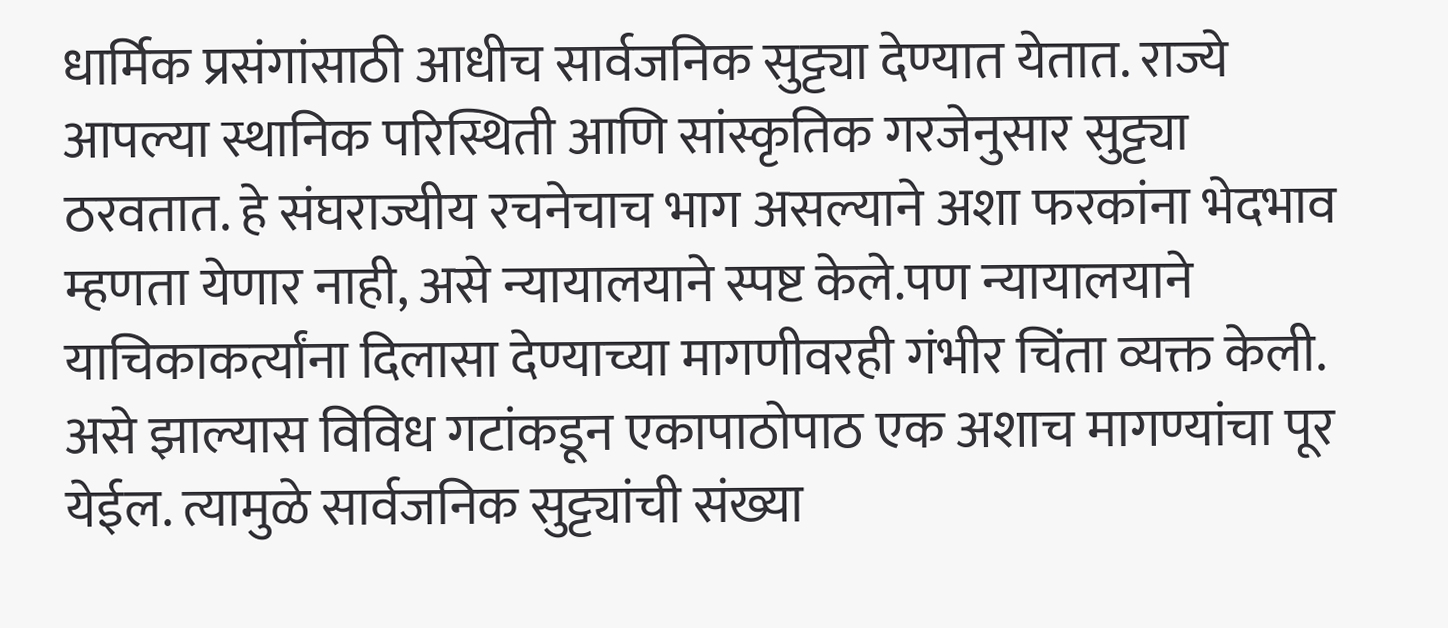धार्मिक प्रसंगांसाठी आधीच सार्वजनिक सुट्ट्या देण्यात येतात. राज्ये आपल्या स्थानिक परिस्थिती आणि सांस्कृतिक गरजेनुसार सुट्ट्या ठरवतात. हे संघराज्यीय रचनेचाच भाग असल्याने अशा फरकांना भेदभाव म्हणता येणार नाही, असे न्यायालयाने स्पष्ट केले.पण न्यायालयाने याचिकाकर्त्यांना दिलासा देण्याच्या मागणीवरही गंभीर चिंता व्यक्त केली. असे झाल्यास विविध गटांकडून एकापाठोपाठ एक अशाच मागण्यांचा पूर येईल. त्यामुळे सार्वजनिक सुट्ट्यांची संख्या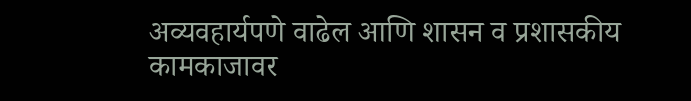अव्यवहार्यपणे वाढेल आणि शासन व प्रशासकीय कामकाजावर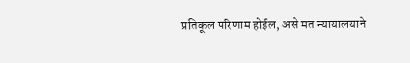प्रतिकूल परिणाम होईल, असे मत न्यायालयाने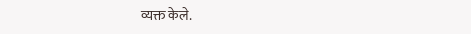व्यक्त केले.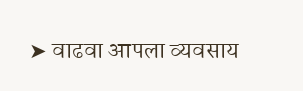➤ वाढवा आपला व्यवसाय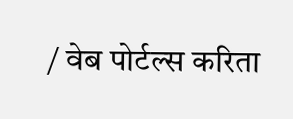/ वेब पोर्टल्स करिता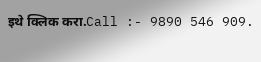इथे क्लिक करा.Call :- 9890 546 909.